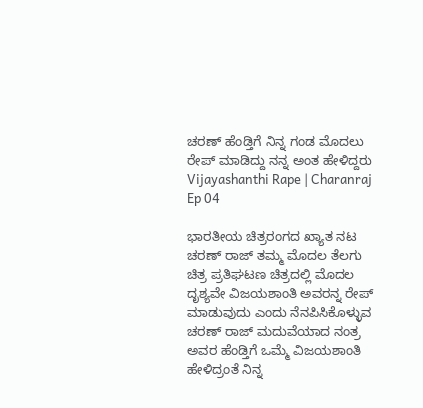ಚರಣ್ ಹೆಂಡ್ತಿಗೆ ನಿನ್ನ ಗಂಡ ಮೊದಲು ರೇಪ್ ಮಾಡಿದ್ದು ನನ್ನ ಅಂತ ಹೇಳಿದ್ದರು Vijayashanthi Rape | Charanraj Ep 04

ಭಾರತೀಯ ಚಿತ್ರರಂಗದ ಖ್ಯಾತ ನಟ ಚರಣ್ ರಾಜ್ ತಮ್ಮ ಮೊದಲ ತೆಲಗು ಚಿತ್ರ ಪ್ರತಿಘಟಣ ಚಿತ್ರದಲ್ಲಿ ಮೊದಲ ದೃಶ್ಯವೇ ವಿಜಯಶಾಂತಿ ಅವರನ್ನ ರೇಪ್ ಮಾಡುವುದು ಎಂದು ನೆನಪಿಸಿಕೊಳ್ಳುವ ಚರಣ್ ರಾಜ್ ಮದುವೆಯಾದ ನಂತ್ರ ಅವರ ಹೆಂಡ್ತಿಗೆ ಒಮ್ಮೆ ವಿಜಯಶಾಂತಿ ಹೇಳಿದ್ರಂತೆ ನಿನ್ನ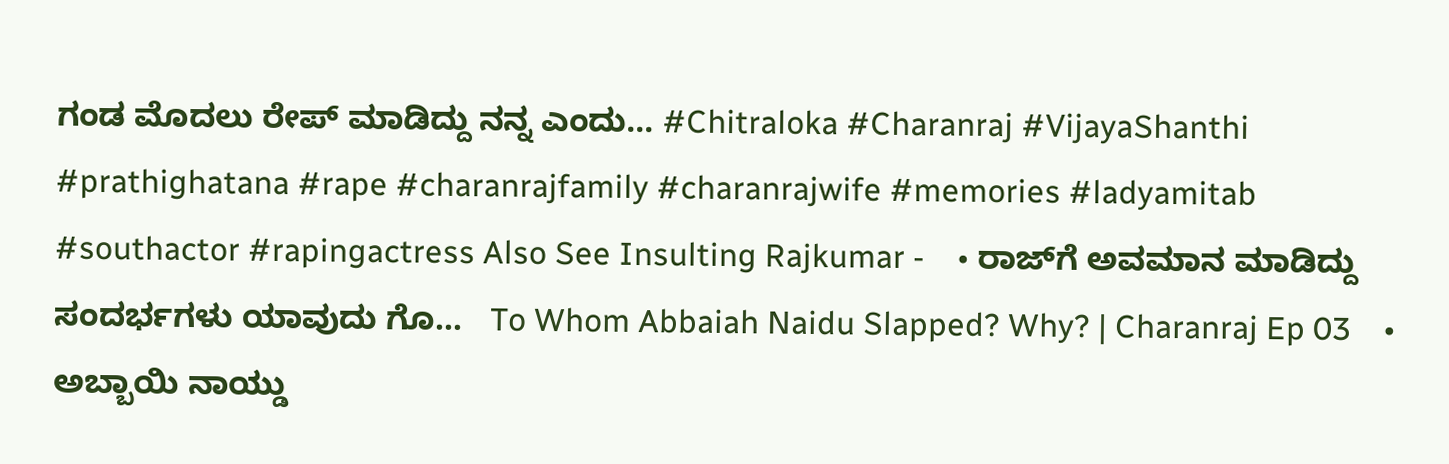ಗಂಡ ಮೊದಲು ರೇಪ್ ಮಾಡಿದ್ದು ನನ್ನ ಎಂದು... #Chitraloka #Charanraj #VijayaShanthi #prathighatana #rape #charanrajfamily #charanrajwife #memories #ladyamitab #southactor #rapingactress Also See Insulting Rajkumar -    • ರಾಜ್‌ಗೆ ಅವಮಾನ ಮಾಡಿದ್ದು ಸಂದರ್ಭಗಳು ಯಾವುದು ಗೊ...   To Whom Abbaiah Naidu Slapped? Why? | Charanraj Ep 03    • ಅಬ್ಬಾಯಿ ನಾಯ್ಡು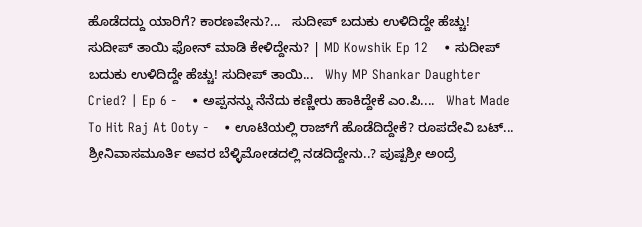ಹೊಡೆದದ್ದು ಯಾರಿಗೆ? ಕಾರಣವೇನು?...   ಸುದೀಪ್ ಬದುಕು ಉಳಿದಿದ್ದೇ ಹೆಚ್ಚು! ಸುದೀಪ್ ತಾಯಿ ಫೋನ್ ಮಾಡಿ ಕೇಳಿದ್ದೇನು? | MD Kowshik Ep 12    • ಸುದೀಪ್ ಬದುಕು ಉಳಿದಿದ್ದೇ ಹೆಚ್ಚು! ಸುದೀಪ್ ತಾಯಿ...   Why MP Shankar Daughter Cried? | Ep 6 -    • ಅಪ್ಪನನ್ನು ನೆನೆದು ಕಣ್ಣೀರು ಹಾಕಿದ್ದೇಕೆ ಎಂ.ಪಿ....   What Made To Hit Raj At Ooty -    • ಊಟಿಯಲ್ಲಿ ರಾಜ್‌ಗೆ ಹೊಡೆದಿದ್ದೇಕೆ? ರೂಪದೇವಿ ಬಟ್...   ಶ್ರೀನಿವಾಸಮೂರ್ತಿ ಅವರ ಬೆಳ್ಳಿಮೋಡದಲ್ಲಿ ನಡದಿದ್ದೇನು..? ಪುಷ್ಪಶ್ರೀ ಅಂದ್ರೆ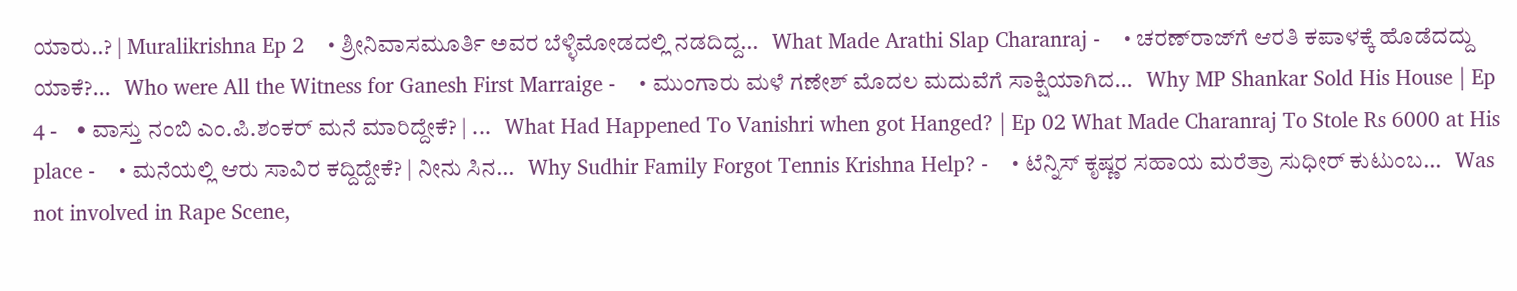ಯಾರು..? | Muralikrishna Ep 2    • ಶ್ರೀನಿವಾಸಮೂರ್ತಿ ಅವರ ಬೆಳ್ಳಿಮೋಡದಲ್ಲಿ ನಡದಿದ್ದ...   What Made Arathi Slap Charanraj -    • ಚರಣ್‌ರಾಜ್‌ಗೆ ಆರತಿ ಕಪಾಳಕ್ಕೆ ಹೊಡೆದದ್ದು ಯಾಕೆ?...   Who were All the Witness for Ganesh First Marraige -    • ಮುಂಗಾರು ಮಳೆ ಗಣೇಶ್ ಮೊದಲ ಮದುವೆಗೆ ಸಾಕ್ಷಿಯಾಗಿದ...   Why MP Shankar Sold His House | Ep 4 -    • ವಾಸ್ತು ನಂಬಿ ಎಂ.ಪಿ.ಶಂಕರ್ ಮನೆ ಮಾರಿದ್ದೇಕೆ? | ...   What Had Happened To Vanishri when got Hanged? | Ep 02 What Made Charanraj To Stole Rs 6000 at His place -    • ಮನೆಯಲ್ಲಿ ಆರು ಸಾವಿರ ಕದ್ದಿದ್ದೇಕೆ? | ನೀನು ಸಿನ...   Why Sudhir Family Forgot Tennis Krishna Help? -    • ಟೆನ್ನಿಸ್ ಕೃಷ್ಣರ ಸಹಾಯ ಮರೆತ್ರಾ ಸುಧೀರ್ ಕುಟುಂಬ...   Was not involved in Rape Scene,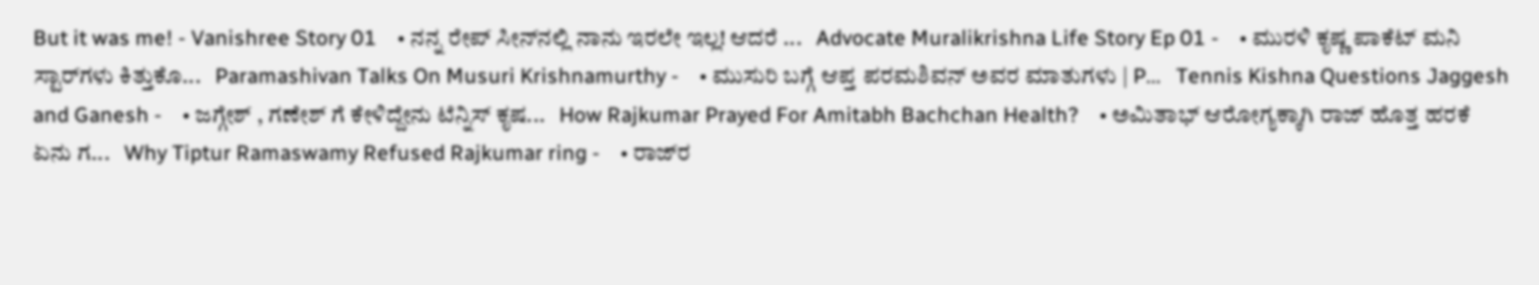But it was me! - Vanishree Story 01    • ನನ್ನ ರೇಪ್ ಸೀನ್‌ನಲ್ಲಿ ನಾನು ಇರಲೇ ಇಲ್ಲ! ಆದರೆ ...   Advocate Muralikrishna Life Story Ep 01 -    • ಮುರಳಿ ಕೃಷ್ಣ ಪಾಕೆಟ್ ಮನಿ ಸ್ಟಾರ್‌ಗಳು ಕಿತ್ತುಕೊ...   Paramashivan Talks On Musuri Krishnamurthy -    • ಮುಸುರಿ ಬಗ್ಗೆ ಆಪ್ತ ಪರಮಶಿವನ್ ಅವರ ಮಾತುಗಳು | P...   Tennis Kishna Questions Jaggesh and Ganesh -    • ಜಗ್ಗೇಶ್ , ಗಣೇಶ್ ಗೆ ಕೇಳಿದ್ದೇನು ಟೆನ್ನಿಸ್ ಕೃಷ...   How Rajkumar Prayed For Amitabh Bachchan Health?    • ಅಮಿತಾಭ್ ಆರೋಗ್ಯಕ್ಕಾಗಿ ರಾಜ್ ಹೊತ್ತ ಹರಕೆ ಏನು ಗ...   Why Tiptur Ramaswamy Refused Rajkumar ring -    • ರಾಜ್‌ರ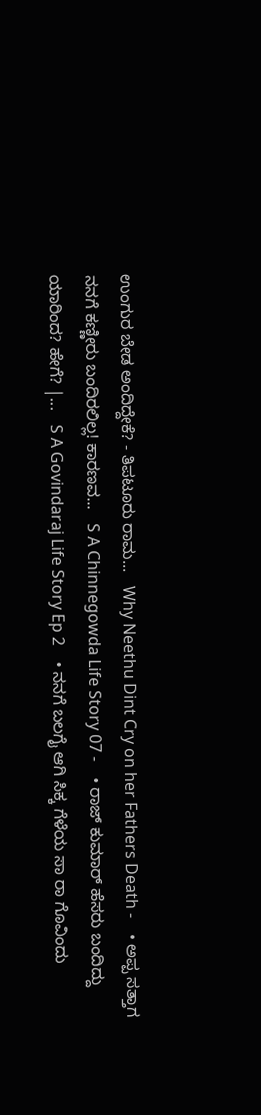ಉಂಗುರ ಬೇಡ ಅಂದಿದ್ದೇಕೆ? - ತಿಪಟೂರು ರಾಮ...   Why Neethu Dint Cry on her Fathers Death -    • ಅಪ್ಪ ಸತ್ತಾಗ ನನಗೆ ಕಣ್ಣೀರು ಬಂದಿರಲಿಲ್ಲ! ಕಾರಣವ...   S A Chinnegowda Life Story 07 -    • ರಾಜ್ ಕುಮಾರ್ ಹೆಸರು ಬಂದಿದ್ದು ಯಾರಿಂದ? ಹೇಗೆ? |...   S A Govindaraj Life Story Ep 2    • ನನಗೆ ಬಲಗೈ ಆಗಿ ಸಿಕ್ಕ ಗೆಳೆಯ ಸಾ ರಾ ಗೊವಿಂದು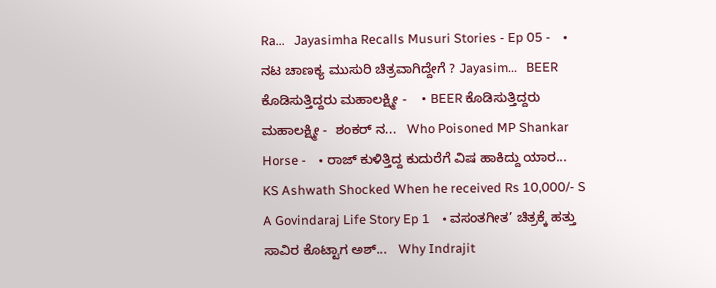Ra...   Jayasimha Recalls Musuri Stories - Ep 05 -    • ನಟ ಚಾಣಕ್ಯ ಮುಸುರಿ ಚಿತ್ರವಾಗಿದ್ದೇಗೆ ? Jayasim...   BEER ಕೊಡಿಸುತ್ತಿದ್ದರು ಮಹಾಲಕ್ಷ್ಮೀ -    • BEER ಕೊಡಿಸುತ್ತಿದ್ದರು ಮಹಾಲಕ್ಷ್ಮೀ -  ಶಂಕರ್ ನ...   Who Poisoned MP Shankar Horse -    • ರಾಜ್ ಕುಳಿತ್ತಿದ್ದ ಕುದುರೆಗೆ ವಿಷ ಹಾಕಿದ್ದು ಯಾರ...   KS Ashwath Shocked When he received Rs 10,000/- S A Govindaraj Life Story Ep 1    • ವಸಂತಗೀತ’ ಚಿತ್ರಕ್ಕೆ ಹತ್ತು ಸಾವಿರ ಕೊಟ್ಟಾಗ ಅಶ್...   Why Indrajit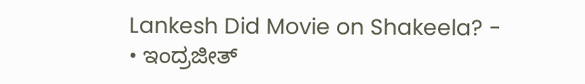Lankesh Did Movie on Shakeela? -    • ಇಂದ್ರಜೀತ್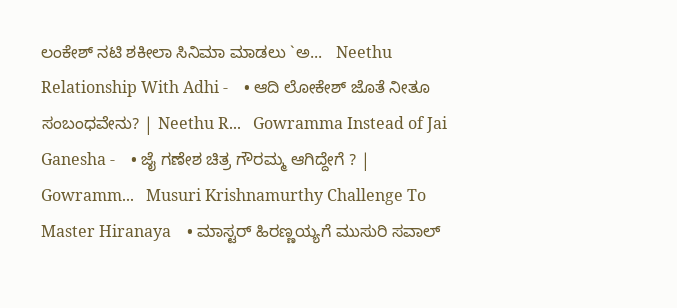ಲಂಕೇಶ್ ನಟಿ ಶಕೀಲಾ ಸಿನಿಮಾ ಮಾಡಲು `ಅ...   Neethu Relationship With Adhi -    • ಆದಿ ಲೋಕೇಶ್ ಜೊತೆ ನೀತೂ ಸಂಬಂಧವೇನು? | Neethu R...   Gowramma Instead of Jai Ganesha -    • ಜೈ ಗಣೇಶ ಚಿತ್ರ ಗೌರಮ್ಮ ಆಗಿದ್ದೇಗೆ ? | Gowramm...   Musuri Krishnamurthy Challenge To Master Hiranaya    • ಮಾಸ್ಟರ್ ಹಿರಣ್ಣಯ್ಯಗೆ ಮುಸುರಿ ಸವಾಲ್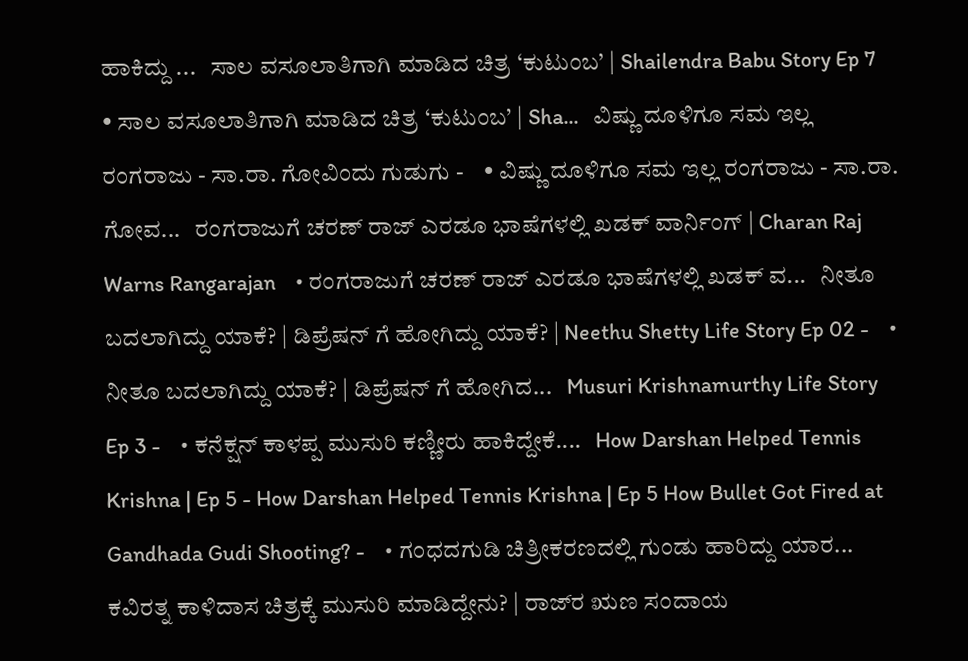ಹಾಕಿದ್ದು ...   ಸಾಲ ವಸೂಲಾತಿಗಾಗಿ ಮಾಡಿದ ಚಿತ್ರ ‘ಕುಟುಂಬ’ | Shailendra Babu Story Ep 7    • ಸಾಲ ವಸೂಲಾತಿಗಾಗಿ ಮಾಡಿದ ಚಿತ್ರ ‘ಕುಟುಂಬ’ | Sha...   ವಿಷ್ಣು ದೂಳಿಗೂ ಸಮ ಇಲ್ಲ ರಂಗರಾಜು - ಸಾ.ರಾ. ಗೋವಿಂದು ಗುಡುಗು -    • ವಿಷ್ಣು ದೂಳಿಗೂ ಸಮ ಇಲ್ಲ ರಂಗರಾಜು - ಸಾ.ರಾ. ಗೋವ...   ರಂಗರಾಜುಗೆ ಚರಣ್ ರಾಜ್ ಎರಡೂ ಭಾಷೆಗಳಲ್ಲಿ ಖಡಕ್ ವಾರ್ನಿಂಗ್ | Charan Raj Warns Rangarajan    • ರಂಗರಾಜುಗೆ ಚರಣ್ ರಾಜ್ ಎರಡೂ ಭಾಷೆಗಳಲ್ಲಿ ಖಡಕ್ ವ...   ನೀತೂ ಬದಲಾಗಿದ್ದು ಯಾಕೆ? | ಡಿಪ್ರೆಷನ್ ಗೆ ಹೋಗಿದ್ದು ಯಾಕೆ? | Neethu Shetty Life Story Ep 02 -    • ನೀತೂ ಬದಲಾಗಿದ್ದು ಯಾಕೆ? | ಡಿಪ್ರೆಷನ್ ಗೆ ಹೋಗಿದ...   Musuri Krishnamurthy Life Story Ep 3 -    • ಕನೆಕ್ಷನ್ ಕಾಳಪ್ಪ ಮುಸುರಿ ಕಣ್ಣೀರು ಹಾಕಿದ್ದೇಕೆ....   How Darshan Helped Tennis Krishna | Ep 5 - How Darshan Helped Tennis Krishna | Ep 5 How Bullet Got Fired at Gandhada Gudi Shooting? -    • ಗಂಧದಗುಡಿ ಚಿತ್ರೀಕರಣದಲ್ಲಿ ಗುಂಡು ಹಾರಿದ್ದು ಯಾರ...   ಕವಿರತ್ನ ಕಾಳಿದಾಸ ಚಿತ್ರಕ್ಕೆ ಮುಸುರಿ ಮಾಡಿದ್ದೇನು? | ರಾಜ್‌ರ ಋಣ ಸಂದಾಯ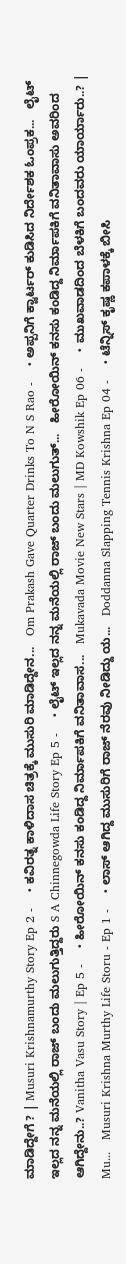ಮಾಡಿದ್ದೇಗೆ ? | Musuri Krishnamurthy Story Ep 2 -    • ಕವಿರತ್ನ ಕಾಳಿದಾಸ ಚಿತ್ರಕ್ಕೆ ಮುಸುರಿ ಮಾಡಿದ್ದೇನ...   Om Prakash Gave Quarter Drinks To N S Rao -    • ಅಪ್ಪನಿಗೆ ಕ್ವಾರ್ಟರ್ ಕುಡಿಸಿದ ನಿರ್ದೇಶಕ ಓಂಪ್ರಕ...   ಲೈಟ್ ಇಲ್ಲದ ನನ್ನ ಮನೆಯಲ್ಲಿ ರಾಜ್ ಬಂದು ಮಲುಗುತ್ತಿದ್ದರು S A Chinnegowda Life Story Ep 5 -    • ಲೈಟ್ ಇಲ್ಲದ ನನ್ನ ಮನೆಯಲ್ಲಿ ರಾಜ್ ಬಂದು ಮಲುಗುತ್...   ಹೀರೋಯಿನ್ ಕನಸು ಕಂಡಿದ್ದ ನಿರ್ಮಾಪಕಿಗೆ ವನಿತಾವಾಸು ಅವರಿಂದ ಆಗಿದ್ದೇನು..? Vanitha Vasu Story | Ep 5 -    • ಹೀರೋಯಿನ್ ಕನಸು ಕಂಡಿದ್ದ ನಿರ್ಮಾಪಕಿಗೆ ವನಿತಾವಾಸ...   Mukavada Movie New Stars | MD Kowshik Ep 06 -    • ಮುಖವಾಡದಿಂದ ಬೆಳಕಿಗೆ ಬಂದವರು ಯಾರ್ಯಾರು..? | Mu...   Musuri Krishna Murthy Life Storu - Ep 1 -    • ಲಾಸ್ ಆಗಿದ್ದ ಮುಸುರಿಗೆ ರಾಜ್ ನೆರವು ನೀಡಿದ್ದು ಯ...   Doddanna Slapping Tennis Krishna Ep 04 -    • ಟೆನ್ನಿಸ್ ಕೃಷ್ಣ ಕಪಾಳಕ್ಕೆ ಬೀಸಿ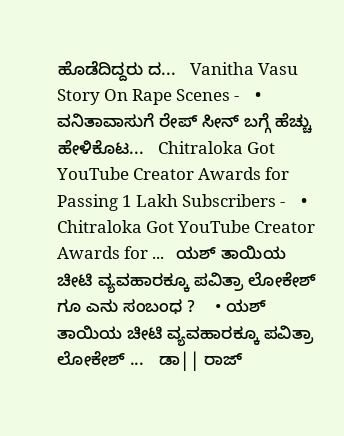ಹೊಡೆದಿದ್ದರು ದ...   Vanitha Vasu Story On Rape Scenes -    • ವನಿತಾವಾಸುಗೆ ರೇಪ್ ಸೀನ್ ಬಗ್ಗೆ ಹೆಚ್ಚು ಹೇಳಿಕೊಟ...   Chitraloka Got YouTube Creator Awards for Passing 1 Lakh Subscribers -    • Chitraloka Got YouTube Creator Awards for ...   ಯಶ್ ತಾಯಿಯ ಚೀಟಿ ವ್ಯವಹಾರಕ್ಕೂ ಪವಿತ್ರಾ ಲೋಕೇಶ್ ಗೂ ಎನು ಸಂಬಂಧ ?    • ಯಶ್ ತಾಯಿಯ ಚೀಟಿ ವ್ಯವಹಾರಕ್ಕೂ ಪವಿತ್ರಾ ಲೋಕೇಶ್ ...   ಡಾ|| ರಾಜ್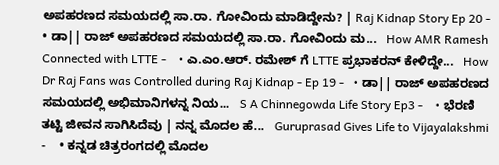ಅಪಹರಣದ ಸಮಯದಲ್ಲಿ ಸಾ.ರಾ. ಗೋವಿಂದು ಮಾಡಿದ್ದೇನು? | Raj Kidnap Story Ep 20 -    • ಡಾ|| ರಾಜ್ ಅಪಹರಣದ ಸಮಯದಲ್ಲಿ ಸಾ.ರಾ. ಗೋವಿಂದು ಮ...   How AMR Ramesh Connected with LTTE -    • ಎ.ಎಂ.ಆರ್. ರಮೇಶ್ ಗೆ LTTE ಪ್ರಭಾಕರನ್ ಕೇಳಿದ್ದೇ...   How Dr Raj Fans was Controlled during Raj Kidnap - Ep 19 -   • ಡಾ|| ರಾಜ್ ಅಪಹರಣದ ಸಮಯದಲ್ಲಿ ಅಭಿಮಾನಿಗಳನ್ನ ನಿಯ...   S A Chinnegowda Life Story Ep3 -    • ಭೆರಣಿ ತಟ್ಟಿ ಜೀವನ ಸಾಗಿಸಿದೆವು | ನನ್ನ ಮೊದಲ ಹೆ...   Guruprasad Gives Life to Vijayalakshmi -    • ಕನ್ನಡ ಚಿತ್ರರಂಗದಲ್ಲಿ ಮೊದಲ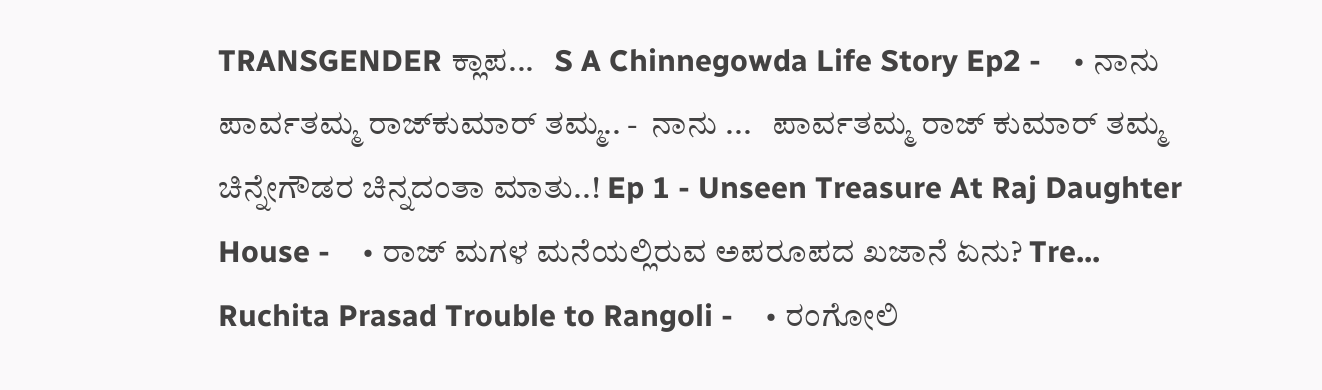TRANSGENDER ಕ್ಲಾಪ...   S A Chinnegowda Life Story Ep2 -    • ನಾನು ಪಾರ್ವತಮ್ಮ ರಾಜ್‍ಕುಮಾರ್ ತಮ್ಮ.. -  ನಾನು ...   ಪಾರ್ವತಮ್ಮ ರಾಜ್ ಕುಮಾರ್ ತಮ್ಮ ಚಿನ್ನೇಗೌಡರ ಚಿನ್ನದಂತಾ ಮಾತು..! Ep 1 - Unseen Treasure At Raj Daughter House -    • ರಾಜ್ ಮಗಳ ಮನೆಯಲ್ಲಿರುವ ಅಪರೂಪದ ಖಜಾನೆ ಏನು? Tre...   Ruchita Prasad Trouble to Rangoli -    • ರಂಗೋಲಿ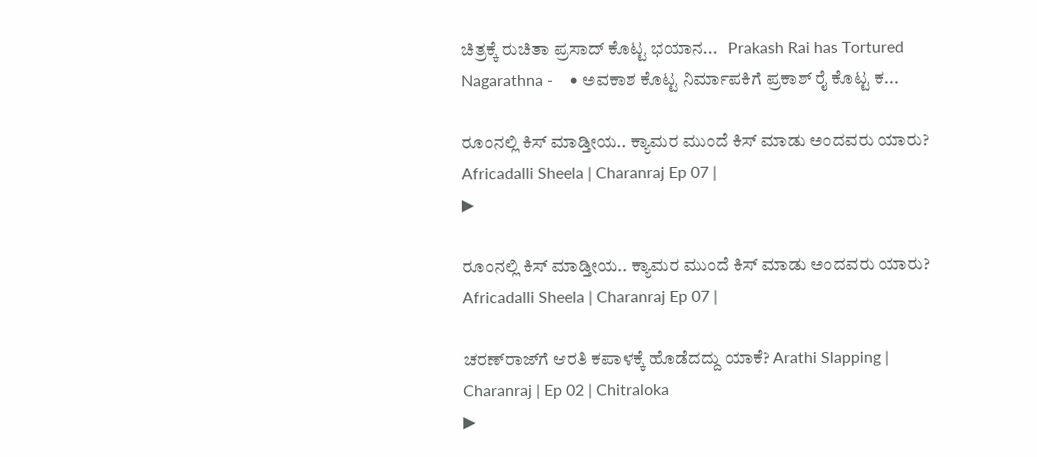ಚಿತ್ರಕ್ಕೆ ರುಚಿತಾ ಪ್ರಸಾದ್ ಕೊಟ್ಟ ಭಯಾನ...   Prakash Rai has Tortured Nagarathna -    • ಅವಕಾಶ ಕೊಟ್ಟ ನಿರ್ಮಾಪಕಿಗೆ ಪ್ರಕಾಶ್ ರೈ ಕೊಟ್ಟ ಕ...

ರೂಂನಲ್ಲಿ ಕಿಸ್ ಮಾಡ್ತೀಯ.. ಕ್ಯಾಮರ ಮುಂದೆ ಕಿಸ್ ಮಾಡು ಅಂದವರು ಯಾರು? Africadalli Sheela | Charanraj Ep 07 |
▶

ರೂಂನಲ್ಲಿ ಕಿಸ್ ಮಾಡ್ತೀಯ.. ಕ್ಯಾಮರ ಮುಂದೆ ಕಿಸ್ ಮಾಡು ಅಂದವರು ಯಾರು? Africadalli Sheela | Charanraj Ep 07 |

ಚರಣ್‌ರಾಜ್‌ಗೆ ಆರತಿ ಕಪಾಳಕ್ಕೆ ಹೊಡೆದದ್ದು ಯಾಕೆ? Arathi Slapping | Charanraj | Ep 02 | Chitraloka
▶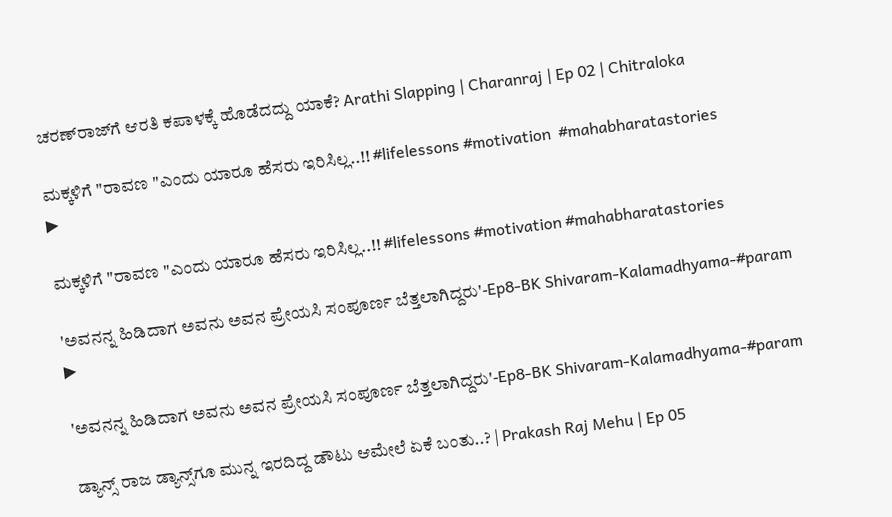ಚರಣ್‌ರಾಜ್‌ಗೆ ಆರತಿ ಕಪಾಳಕ್ಕೆ ಹೊಡೆದದ್ದು ಯಾಕೆ? Arathi Slapping | Charanraj | Ep 02 | Chitraloka

ಮಕ್ಕಳಿಗೆ "ರಾವಣ "ಎಂದು ಯಾರೂ ಹೆಸರು ಇರಿಸಿಲ್ಲ..!! #lifelessons #motivation  #mahabharatastories
▶

ಮಕ್ಕಳಿಗೆ "ರಾವಣ "ಎಂದು ಯಾರೂ ಹೆಸರು ಇರಿಸಿಲ್ಲ..!! #lifelessons #motivation #mahabharatastories

'ಅವನನ್ನ ಹಿಡಿದಾಗ ಅವನು ಅವನ ಪ್ರೇಯಸಿ ಸಂಪೂರ್ಣ ಬೆತ್ತಲಾಗಿದ್ದರು'-Ep8-BK Shivaram-Kalamadhyama-#param
▶

'ಅವನನ್ನ ಹಿಡಿದಾಗ ಅವನು ಅವನ ಪ್ರೇಯಸಿ ಸಂಪೂರ್ಣ ಬೆತ್ತಲಾಗಿದ್ದರು'-Ep8-BK Shivaram-Kalamadhyama-#param

ಡ್ಯಾನ್ಸ್ ರಾಜ ಡ್ಯಾನ್ಸ್‌ಗೂ ಮುನ್ನ ಇರದಿದ್ದ ಡೌಟು ಆಮೇಲೆ ಏಕೆ ಬಂತು..? | Prakash Raj Mehu | Ep 05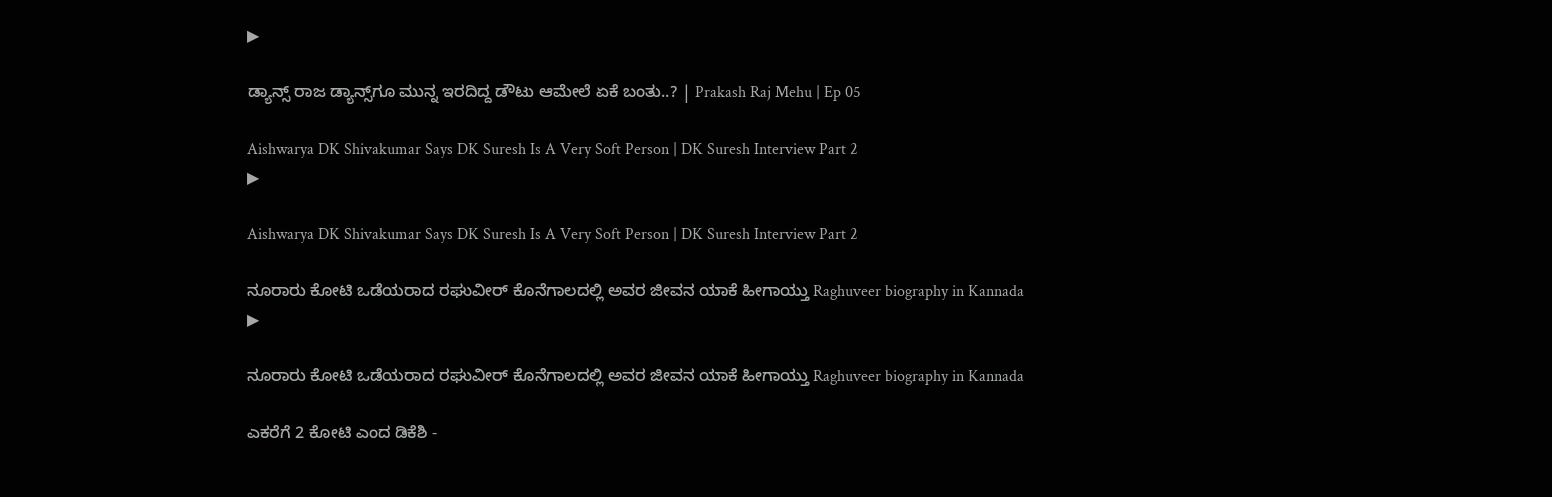▶

ಡ್ಯಾನ್ಸ್ ರಾಜ ಡ್ಯಾನ್ಸ್‌ಗೂ ಮುನ್ನ ಇರದಿದ್ದ ಡೌಟು ಆಮೇಲೆ ಏಕೆ ಬಂತು..? | Prakash Raj Mehu | Ep 05

Aishwarya DK Shivakumar Says DK Suresh Is A Very Soft Person | DK Suresh Interview Part 2
▶

Aishwarya DK Shivakumar Says DK Suresh Is A Very Soft Person | DK Suresh Interview Part 2

ನೂರಾರು ಕೋಟಿ ಒಡೆಯರಾದ ರಘುವೀರ್ ಕೊನೆಗಾಲದಲ್ಲಿ ಅವರ ಜೀವನ ಯಾಕೆ ಹೀಗಾಯ್ತು Raghuveer biography in Kannada
▶

ನೂರಾರು ಕೋಟಿ ಒಡೆಯರಾದ ರಘುವೀರ್ ಕೊನೆಗಾಲದಲ್ಲಿ ಅವರ ಜೀವನ ಯಾಕೆ ಹೀಗಾಯ್ತು Raghuveer biography in Kannada

ಎಕರೆಗೆ 2 ಕೋಟಿ ಎಂದ ಡಿಕೆಶಿ -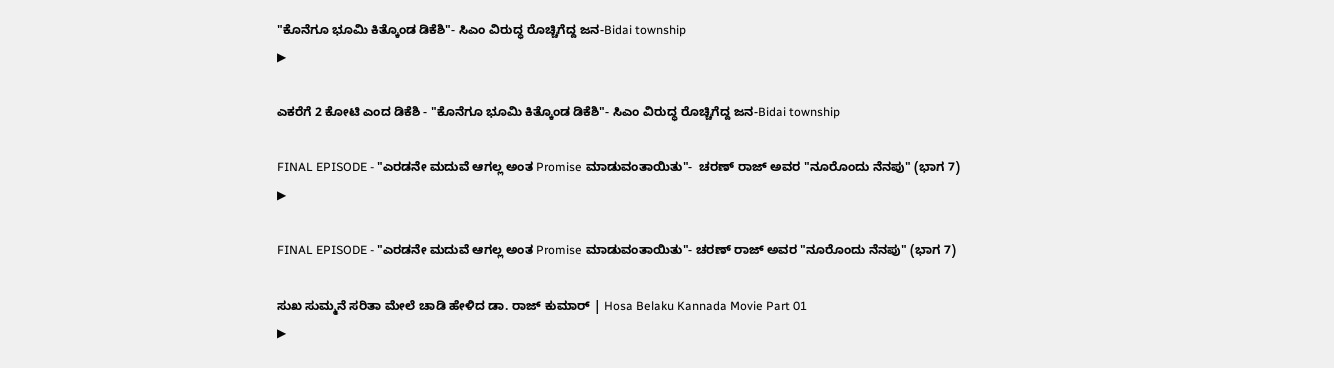"ಕೊನೆಗೂ ಭೂಮಿ ಕಿತ್ಕೊಂಡ ಡಿಕೆಶಿ"- ಸಿಎಂ ವಿರುದ್ಧ ರೊಚ್ಚಿಗೆದ್ದ ಜನ-Bidai township
▶

ಎಕರೆಗೆ 2 ಕೋಟಿ ಎಂದ ಡಿಕೆಶಿ - "ಕೊನೆಗೂ ಭೂಮಿ ಕಿತ್ಕೊಂಡ ಡಿಕೆಶಿ"- ಸಿಎಂ ವಿರುದ್ಧ ರೊಚ್ಚಿಗೆದ್ದ ಜನ-Bidai township

FINAL EPISODE - "ಎರಡನೇ ಮದುವೆ ಆಗಲ್ಲ ಅಂತ Promise ಮಾಡುವಂತಾಯಿತು"-  ಚರಣ್ ರಾಜ್ ಅವರ "ನೂರೊಂದು ನೆನಪು" (ಭಾಗ 7)
▶

FINAL EPISODE - "ಎರಡನೇ ಮದುವೆ ಆಗಲ್ಲ ಅಂತ Promise ಮಾಡುವಂತಾಯಿತು"- ಚರಣ್ ರಾಜ್ ಅವರ "ನೂರೊಂದು ನೆನಪು" (ಭಾಗ 7)

ಸುಖ ಸುಮ್ಮನೆ ಸರಿತಾ ಮೇಲೆ ಚಾಡಿ ಹೇಳಿದ ಡಾ. ರಾಜ್ ಕುಮಾರ್ | Hosa Belaku Kannada Movie Part 01
▶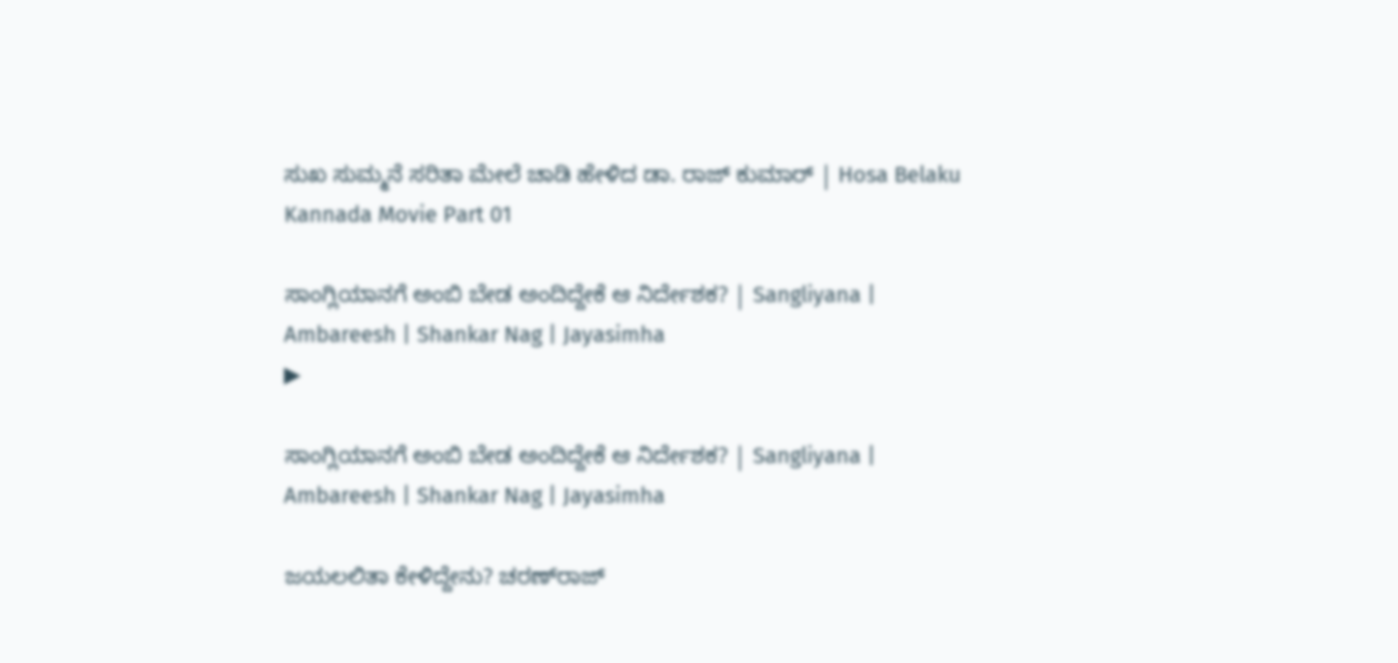ಸುಖ ಸುಮ್ಮನೆ ಸರಿತಾ ಮೇಲೆ ಚಾಡಿ ಹೇಳಿದ ಡಾ. ರಾಜ್ ಕುಮಾರ್ | Hosa Belaku Kannada Movie Part 01

ಸಾಂಗ್ಲಿಯಾನಗೆ ಅಂಬಿ ಬೇಡ ಅಂದಿದ್ದೇಕೆ ಆ ನಿರ್ದೇಶಕ? | Sangliyana | Ambareesh | Shankar Nag | Jayasimha
▶

ಸಾಂಗ್ಲಿಯಾನಗೆ ಅಂಬಿ ಬೇಡ ಅಂದಿದ್ದೇಕೆ ಆ ನಿರ್ದೇಶಕ? | Sangliyana | Ambareesh | Shankar Nag | Jayasimha

ಜಯಲಲಿತಾ ಕೇಳಿದ್ದೇನು? ಚರಣ್‌ರಾಜ್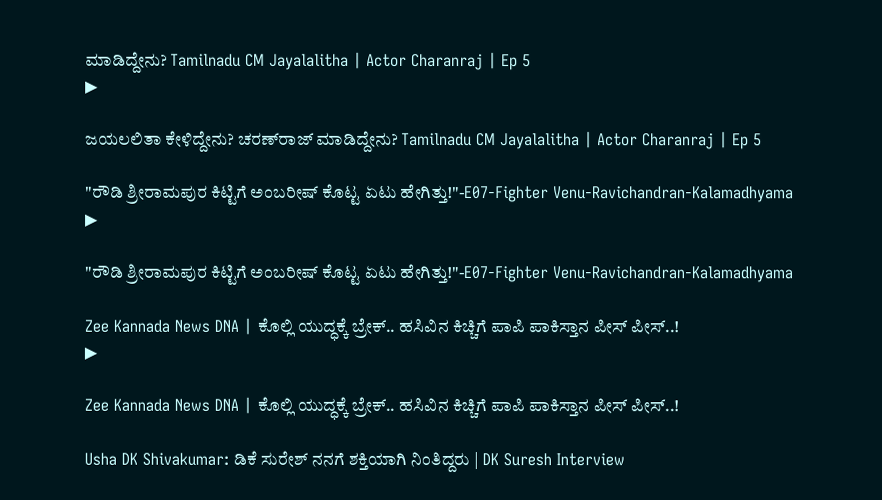ಮಾಡಿದ್ದೇನು? Tamilnadu CM Jayalalitha | Actor Charanraj | Ep 5
▶

ಜಯಲಲಿತಾ ಕೇಳಿದ್ದೇನು? ಚರಣ್‌ರಾಜ್ ಮಾಡಿದ್ದೇನು? Tamilnadu CM Jayalalitha | Actor Charanraj | Ep 5

"ರೌಡಿ ಶ್ರೀರಾಮಪುರ ಕಿಟ್ಟಿಗೆ ಅಂಬರೀಷ್ ಕೊಟ್ಟ ಏಟು ಹೇಗಿತ್ತು!"-E07-Fighter Venu-Ravichandran-Kalamadhyama
▶

"ರೌಡಿ ಶ್ರೀರಾಮಪುರ ಕಿಟ್ಟಿಗೆ ಅಂಬರೀಷ್ ಕೊಟ್ಟ ಏಟು ಹೇಗಿತ್ತು!"-E07-Fighter Venu-Ravichandran-Kalamadhyama

Zee Kannada News DNA | ಕೊಲ್ಲಿ ಯುದ್ಧಕ್ಕೆ ಬ್ರೇಕ್‌.. ಹಸಿವಿನ ಕಿಚ್ಚಿಗೆ ಪಾಪಿ ಪಾಕಿಸ್ತಾನ ಪೀಸ್‌ ಪೀಸ್‌..!
▶

Zee Kannada News DNA | ಕೊಲ್ಲಿ ಯುದ್ಧಕ್ಕೆ ಬ್ರೇಕ್‌.. ಹಸಿವಿನ ಕಿಚ್ಚಿಗೆ ಪಾಪಿ ಪಾಕಿಸ್ತಾನ ಪೀಸ್‌ ಪೀಸ್‌..!

Usha DK Shivakumar: ಡಿಕೆ ಸುರೇಶ್ ನನಗೆ ಶಕ್ತಿಯಾಗಿ ನಿಂತಿದ್ದರು | DK Suresh Interview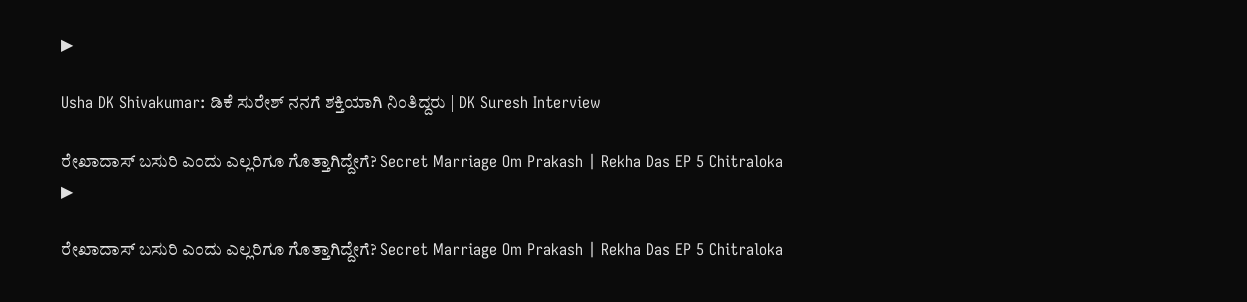▶

Usha DK Shivakumar: ಡಿಕೆ ಸುರೇಶ್ ನನಗೆ ಶಕ್ತಿಯಾಗಿ ನಿಂತಿದ್ದರು | DK Suresh Interview

ರೇಖಾದಾಸ್ ಬಸುರಿ ಎಂದು ಎಲ್ಲರಿಗೂ ಗೊತ್ತಾಗಿದ್ದೇಗೆ? Secret Marriage Om Prakash | Rekha Das EP 5 Chitraloka
▶

ರೇಖಾದಾಸ್ ಬಸುರಿ ಎಂದು ಎಲ್ಲರಿಗೂ ಗೊತ್ತಾಗಿದ್ದೇಗೆ? Secret Marriage Om Prakash | Rekha Das EP 5 Chitraloka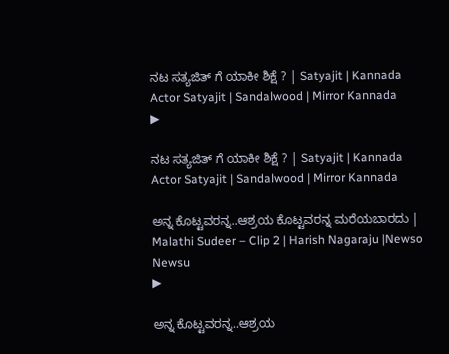ನಟ ಸತ್ಯಜಿತ್‌ ಗೆ ಯಾಕೀ ಶಿಕ್ಷೆ ? | Satyajit | Kannada Actor Satyajit | Sandalwood | Mirror Kannada
▶

ನಟ ಸತ್ಯಜಿತ್‌ ಗೆ ಯಾಕೀ ಶಿಕ್ಷೆ ? | Satyajit | Kannada Actor Satyajit | Sandalwood | Mirror Kannada

ಅನ್ನ ಕೊಟ್ಟವರನ್ನ..ಆಶ್ರಯ ಕೊಟ್ಟವರನ್ನ ಮರೆಯಬಾರದು | Malathi Sudeer – Clip 2 | Harish Nagaraju |Newso Newsu
▶

ಅನ್ನ ಕೊಟ್ಟವರನ್ನ..ಆಶ್ರಯ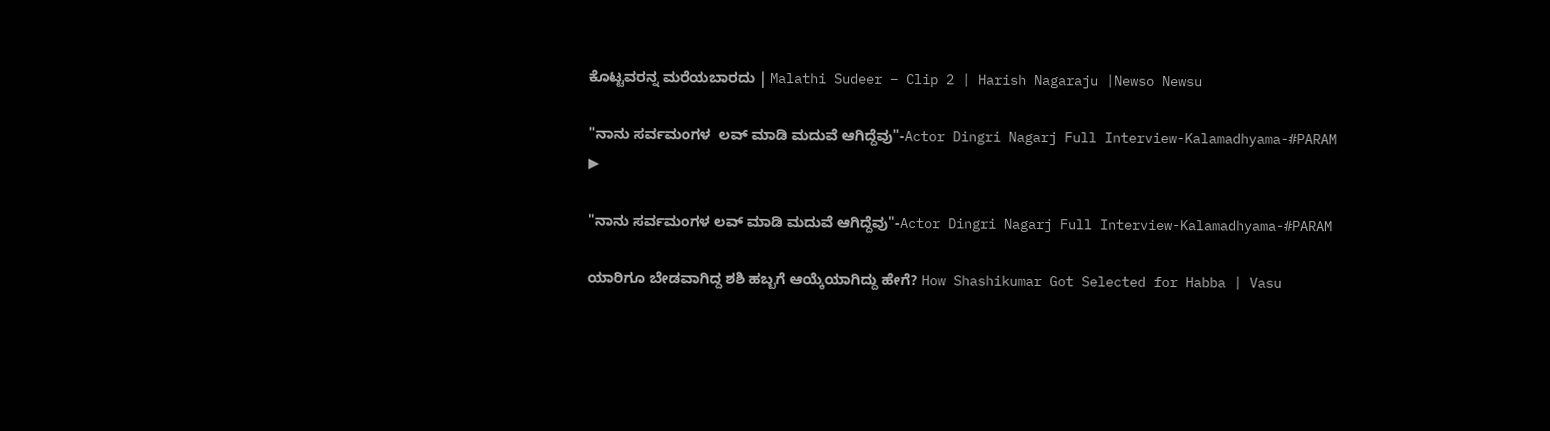ಕೊಟ್ಟವರನ್ನ ಮರೆಯಬಾರದು | Malathi Sudeer – Clip 2 | Harish Nagaraju |Newso Newsu

"ನಾನು ಸರ್ವಮಂಗಳ  ಲವ್ ಮಾಡಿ ಮದುವೆ ಆಗಿದ್ದೆವು"-Actor Dingri Nagarj Full Interview-Kalamadhyama-#PARAM
▶

"ನಾನು ಸರ್ವಮಂಗಳ ಲವ್ ಮಾಡಿ ಮದುವೆ ಆಗಿದ್ದೆವು"-Actor Dingri Nagarj Full Interview-Kalamadhyama-#PARAM

ಯಾರಿಗೂ ಬೇಡವಾಗಿದ್ದ ಶಶಿ ಹಬ್ಬಗೆ ಆಯ್ಕೆಯಾಗಿದ್ದು ಹೇಗೆ? How Shashikumar Got Selected for Habba | Vasu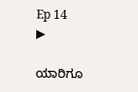Ep 14
▶

ಯಾರಿಗೂ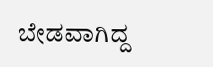ಬೇಡವಾಗಿದ್ದ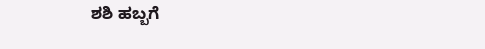ಶಶಿ ಹಬ್ಬಗೆ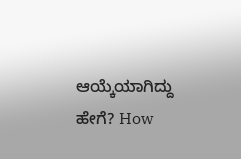ಆಯ್ಕೆಯಾಗಿದ್ದು ಹೇಗೆ? How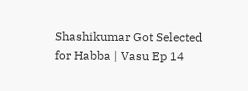Shashikumar Got Selected for Habba | Vasu Ep 14